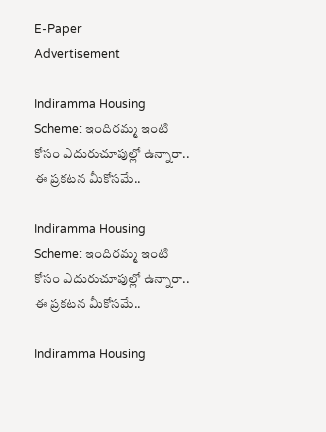E-Paper
Advertisement

Indiramma Housing Scheme: ఇందిరమ్మ ఇంటి కోసం ఎదురుచూపుల్లో ఉన్నారా.. ఈ ప్రకటన మీకోసమే..

Indiramma Housing Scheme: ఇందిరమ్మ ఇంటి కోసం ఎదురుచూపుల్లో ఉన్నారా.. ఈ ప్రకటన మీకోసమే..

Indiramma Housing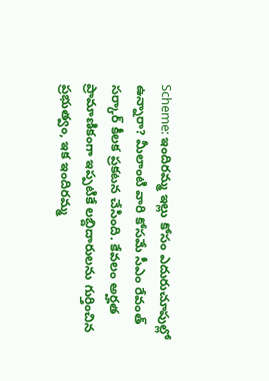Scheme: ఇందిరమ్మ ఇల్లు కోసం ఎదురుచూపుల్లో ఉన్నారా? మీలాంటి వారి కోసమే సీఎం రేవంత్ సర్కార్ కీలక ప్రకటన చేసింది. కేవలం అర్హత ప్రామాణికంగా ఇప్పటికే లబ్దిదారులను గుర్తించిన ప్రభుత్వం, ఇక ఇందిరమ్మ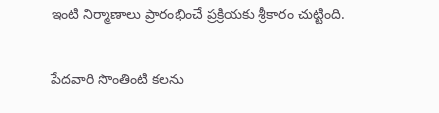ఇంటి నిర్మాణాలు ప్రారంభించే ప్రక్రియకు శ్రీకారం చుట్టింది.

పేదవారి సొంతింటి కలను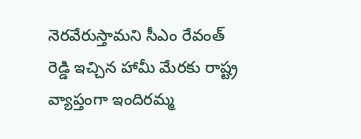నెరవేరుస్తామని సీఎం రేవంత్ రెడ్డి ఇచ్చిన హామీ మేరకు రాష్ట్ర వ్యాప్తంగా ఇందిరమ్మ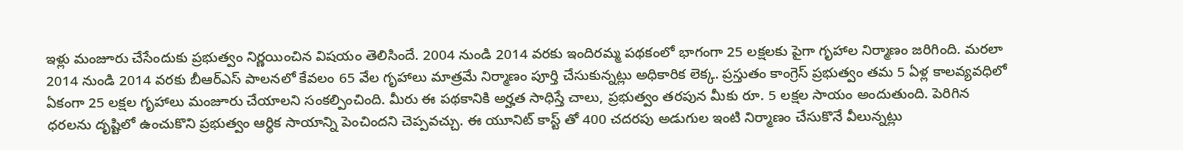ఇళ్లు మంజూరు చేసేందుకు ప్రభుత్వం నిర్ణయించిన విషయం తెలిసిందే. 2004 నుండి 2014 వరకు ఇందిరమ్మ పథకంలో భాగంగా 25 లక్షలకు పైగా గృహాల నిర్మాణం జరిగింది. మరలా 2014 నుండి 2014 వరకు బీఆర్ఎస్ పాలనలో కేవలం 65 వేల గృహాలు మాత్రమే నిర్మాణం పూర్తి చేసుకున్నట్లు అధికారిక లెక్క. ప్రస్తుతం కాంగ్రెస్ ప్రభుత్వం తమ 5 ఏళ్ల కాలవ్యవధిలో ఏకంగా 25 లక్షల గృహాలు మంజూరు చేయాలని సంకల్పించింది. మీరు ఈ పథకానికి అర్హత సాధిస్తే చాలు, ప్రభుత్వం తరపున మీకు రూ. 5 లక్షల సాయం అందుతుంది. పెరిగిన ధరలను దృష్టిలో ఉంచుకొని ప్రభుత్వం ఆర్థిక సాయాన్ని పెంచిందని చెప్పవచ్చు. ఈ యూనిట్ కాస్ట్ తో 400 చదరపు అడుగుల ఇంటి నిర్మాణం చేసుకొనే వీలున్నట్లు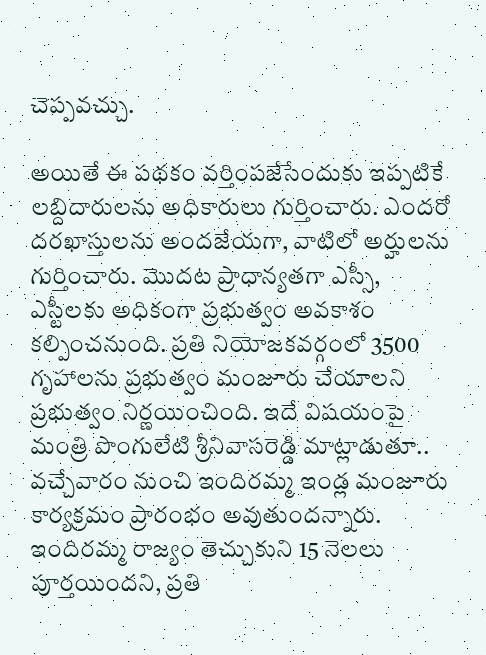చెప్పవచ్చు.

అయితే ఈ పథకం వర్తింపజేసేందుకు ఇప్పటికే లబ్దిదారులను అధికారులు గుర్తించారు. ఎందరో దరఖాస్తులను అందజేయగా, వాటిలో అర్హులను గుర్తించారు. మొదట ప్రాధాన్యతగా ఎస్సీ, ఎస్టీలకు అధికంగా ప్రభుత్వం అవకాశం కల్పించనుంది. ప్రతి నియోజకవర్గంలో 3500 గృహాలను ప్రభుత్వం మంజూరు చేయాలని ప్రభుత్వం నిర్ణయించింది. ఇదే విషయంపై మంత్రి పొంగులేటి శ్రీనివాసరెడ్డి మాట్లాడుతూ.. వ‌చ్చేవారం నుంచి ఇందిర‌మ్మ ఇండ్ల మంజూరు కార్యక్రమం ప్రారంభం అవుతుందన్నారు. ఇందిరమ్మ రాజ్యం తెచ్చుకుని 15 నెలలు పూర్తయిందని, ప్రతి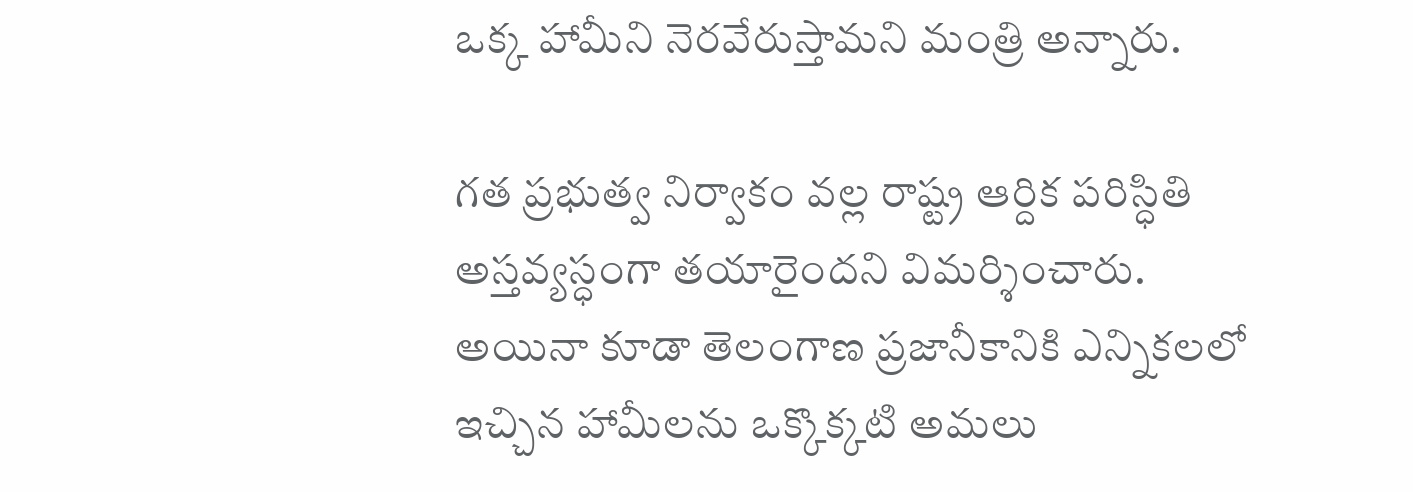ఒక్క హామీని నెరవేరుస్తామని మంత్రి అన్నారు.

గ‌త ప్రభుత్వ నిర్వాకం వల్ల రాష్ట్ర ఆర్దిక ప‌రిస్ధితి అస్తవ్యస్ధంగా త‌యారైందని విమర్శించారు. అయినా కూడా తెలంగాణ ప్రజానీకానికి ఎన్నిక‌ల‌లో ఇచ్చిన హామీల‌ను ఒక్కొక్కటి అమ‌లు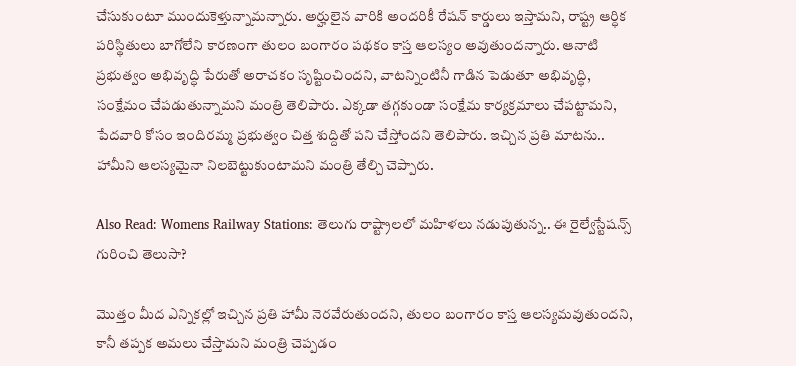చేసుకుంటూ ముందుకెళ్తున్నామ‌న్నారు. అర్హులైన వారికి అందరికీ రేషన్ కార్డులు ఇస్తామని, రాష్ట్ర ఆర్ధిక పరిస్థితులు బాగోలేని కారణంగా తులం బంగారం పథకం కాస్త ఆలస్యం అవుతుందన్నారు. ఆనాటి ప్రభుత్వం అభివృద్ధి పేరుతో అరాచకం సృష్టించిందని, వాటన్నింటినీ గాడిన పెడుతూ అభివృద్ధి, సంక్షేమం చేపడుతున్నామని మంత్రి తెలిపారు. ఎక్కడా తగ్గకుండా సంక్షేమ కార్యక్రమాలు చేపట్టామని, పేదవారి కోసం ఇందిరమ్మ ప్రభుత్వం చిత్త శుద్దితో పని చేస్తోందని తెలిపారు. ఇచ్చిన ప్రతి మాటను.. హామీని ఆలస్యమైనా నిలబెట్టుకుంటామని మంత్రి తేల్చి చెప్పారు.

Also Read: Womens Railway Stations: తెలుగు రాష్ట్రాలలో మహిళలు నడుపుతున్న.. ఈ రైల్వేస్టేషన్స్ గురించి తెలుసా?

మొత్తం మీద ఎన్నికల్లో ఇచ్చిన ప్రతి హామీ నెరవేరుతుందని, తులం బంగారం కాస్త ఆలస్యమవుతుందని, కానీ తప్పక అమలు చేస్తామని మంత్రి చెప్పడం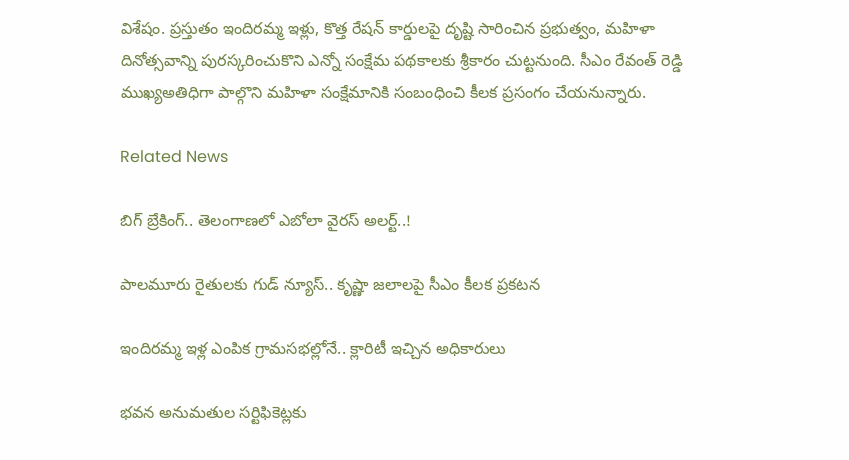విశేషం. ప్రస్తుతం ఇందిరమ్మ ఇళ్లు, కొత్త రేషన్ కార్డులపై దృష్టి సారించిన ప్రభుత్వం, మహిళా దినోత్సవాన్ని పురస్కరించుకొని ఎన్నో సంక్షేమ పథకాలకు శ్రీకారం చుట్టనుంది. సీఎం రేవంత్ రెడ్డి ముఖ్యఅతిధిగా పాల్గొని మహిళా సంక్షేమానికి సంబంధించి కీలక ప్రసంగం చేయనున్నారు.

Related News

బిగ్ బ్రేకింగ్.. తెలంగాణలో ఎబోలా వైరస్ అలర్ట్..!

పాలమూరు రైతులకు గుడ్ న్యూస్.. కృష్ణా జలాలపై సీఎం కీలక ప్రకటన

ఇందిరమ్మ ఇళ్ల ఎంపిక గ్రామసభల్లోనే.. క్లారిటీ ఇచ్చిన అధికారులు

భవన అనుమతుల సర్టిఫికెట్లకు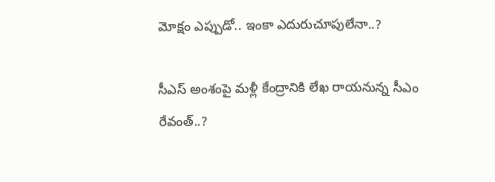మోక్షం ఎప్పుడో.. ఇంకా ఎదురుచూపులేనా..?

సీఎస్ అంశంపై మళ్లీ కేంద్రానికి లేఖ రాయనున్న సీఎం రేవంత్..?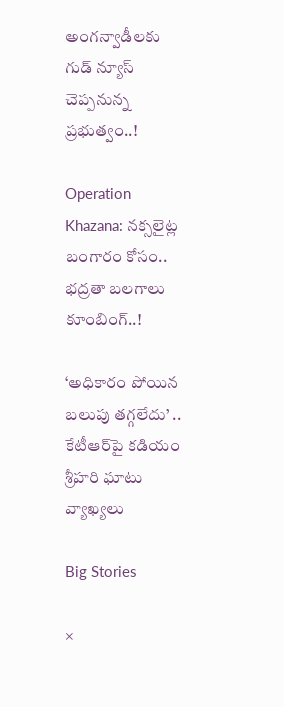అంగన్వాడీలకు గుడ్ న్యూస్ చెప్పనున్న ప్రభుత్వం..!

Operation Khazana: నక్సలైట్ల బంగారం కోసం.. భద్రతా బలగాలు కూంబింగ్..!

‘అధికారం పోయిన బలుపు తగ్గలేదు’ .. కేటీఆర్‌పై కడియం శ్రీహరి ఘాటు వ్యాఖ్యలు

Big Stories

×